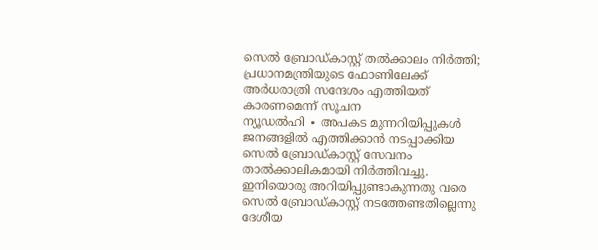സെൽ ബ്രോഡ്കാസ്റ്റ് തൽക്കാലം നിർത്തി; പ്രധാനമന്ത്രിയുടെ ഫോണിലേക്ക് അർധരാത്രി സന്ദേശം എത്തിയത് കാരണമെന്ന് സൂചന
ന്യൂഡൽഹി ∙ അപകട മുന്നറിയിപ്പുകൾ ജനങ്ങളിൽ എത്തിക്കാൻ നടപ്പാക്കിയ സെൽ ബ്രോഡ്കാസ്റ്റ് സേവനം താൽക്കാലികമായി നിർത്തിവച്ചു. ഇനിയൊരു അറിയിപ്പുണ്ടാകുന്നതു വരെ സെൽ ബ്രോഡ്കാസ്റ്റ് നടത്തേണ്ടതില്ലെന്നു ദേശീയ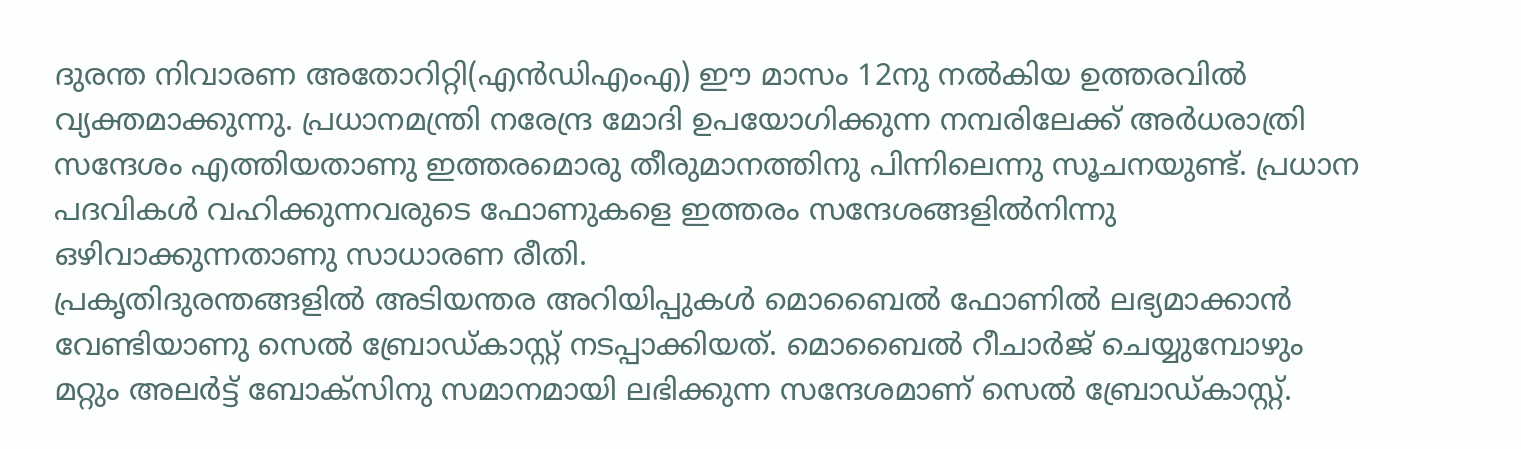ദുരന്ത നിവാരണ അതോറിറ്റി(എൻഡിഎംഎ) ഈ മാസം 12നു നൽകിയ ഉത്തരവിൽ വ്യക്തമാക്കുന്നു. പ്രധാനമന്ത്രി നരേന്ദ്ര മോദി ഉപയോഗിക്കുന്ന നമ്പരിലേക്ക് അർധരാത്രി സന്ദേശം എത്തിയതാണു ഇത്തരമൊരു തീരുമാനത്തിനു പിന്നിലെന്നു സൂചനയുണ്ട്. പ്രധാന പദവികൾ വഹിക്കുന്നവരുടെ ഫോണുകളെ ഇത്തരം സന്ദേശങ്ങളിൽനിന്നു ഒഴിവാക്കുന്നതാണു സാധാരണ രീതി.
പ്രകൃതിദുരന്തങ്ങളിൽ അടിയന്തര അറിയിപ്പുകൾ മൊബൈൽ ഫോണിൽ ലഭ്യമാക്കാൻ വേണ്ടിയാണു സെൽ ബ്രോഡ്കാസ്റ്റ് നടപ്പാക്കിയത്. മൊബൈൽ റീചാർജ് ചെയ്യുമ്പോഴും മറ്റും അലർട്ട് ബോക്സിനു സമാനമായി ലഭിക്കുന്ന സന്ദേശമാണ് സെൽ ബ്രോഡ്കാസ്റ്റ്.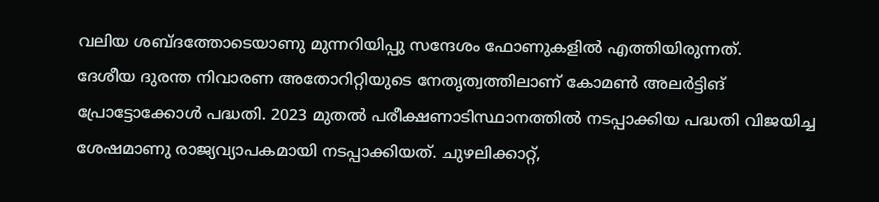വലിയ ശബ്ദത്തോടെയാണു മുന്നറിയിപ്പു സന്ദേശം ഫോണുകളിൽ എത്തിയിരുന്നത്.
ദേശീയ ദുരന്ത നിവാരണ അതോറിറ്റിയുടെ നേതൃത്വത്തിലാണ് കോമൺ അലർട്ടിങ് പ്രോട്ടോക്കോൾ പദ്ധതി. 2023 മുതൽ പരീക്ഷണാടിസ്ഥാനത്തിൽ നടപ്പാക്കിയ പദ്ധതി വിജയിച്ച ശേഷമാണു രാജ്യവ്യാപകമായി നടപ്പാക്കിയത്. ചുഴലിക്കാറ്റ്,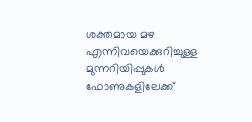ശക്തമായ മഴ എന്നിവയെക്കുറിച്ചുള്ള മുന്നറിയിപ്പുകൾ ഫോണുകളിലേക്ക്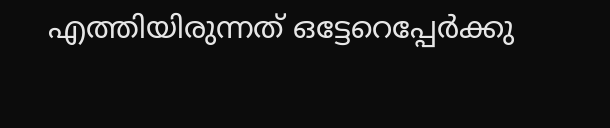എത്തിയിരുന്നത് ഒട്ടേറെപ്പേർക്കു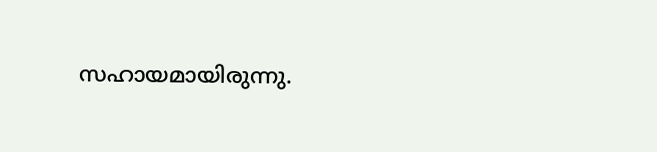സഹായമായിരുന്നു.